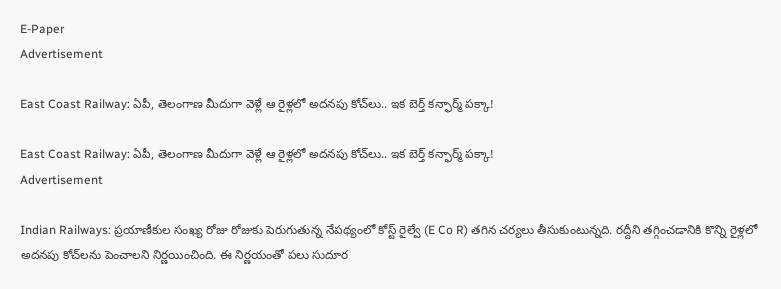E-Paper
Advertisement

East Coast Railway: ఏపీ, తెలంగాణ మీదుగా వెళ్లే ఆ రైళ్లలో అదనపు కోచ్‌లు.. ఇక బెర్త్ కన్ఫార్మ్ పక్కా!

East Coast Railway: ఏపీ, తెలంగాణ మీదుగా వెళ్లే ఆ రైళ్లలో అదనపు కోచ్‌లు.. ఇక బెర్త్ కన్ఫార్మ్ పక్కా!
Advertisement

Indian Railways: ప్రయాణీకుల సంఖ్య రోజు రోజుకు పెరుగుతున్న నేపథ్యంలో కోస్ట్ రైల్వే (E Co R) తగిన చర్యలు తీసుకుంటున్నది. రద్దీని తగ్గించడానికి కొన్ని రైళ్లలో అదనపు కోచ్‌లను పెంచాలని నిర్ణయించింది. ఈ నిర్ణయంతో పలు సుదూర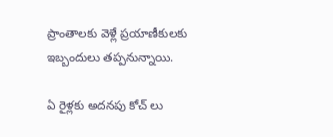ప్రాంతాలకు వెళ్లే ప్రయాణీకులకు ఇబ్బందులు తప్పనున్నాయి.

ఏ రైళ్లకు అదనపు కోచ్ లు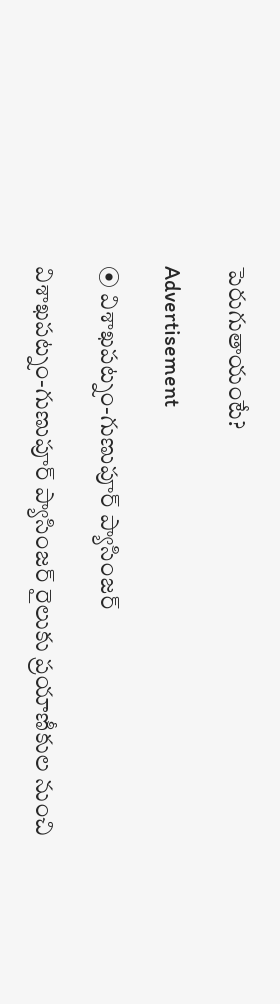పెరుగుతాయంటే?

Advertisement

⦿ విశాఖపట్నం-గుణుపూర్ ప్యాసింజర్‌

విశాఖపట్నం-గుణుపూర్ ప్యాసింజర్‌ రైలుకు ప్రయాణీకుల నుంచి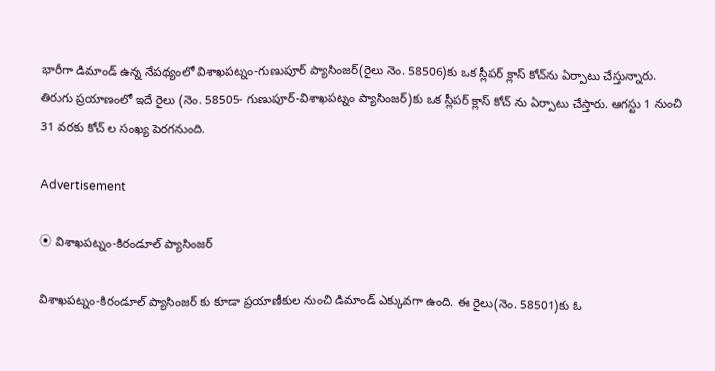భారీగా డిమాండ్ ఉన్న నేపథ్యంలో విశాఖపట్నం-గుణుపూర్ ప్యాసింజర్‌(రైలు నెం. 58506)కు ఒక స్లీపర్ క్లాస్ కోచ్‌ను ఏర్పాటు చేస్తున్నారు. తిరుగు ప్రయాణంలో ఇదే రైలు (నెం. 58505- గుణుపూర్-విశాఖపట్నం ప్యాసింజర్‌)కు ఒక స్లీపర్ క్లాస్ కోచ్‌ ను ఏర్పాటు చేస్తారు. ఆగస్టు 1 నుంచి 31 వరకు కోచ్ ల సంఖ్య పెరగనుంది.

Advertisement

⦿ విశాఖపట్నం-కిరండూల్ ప్యాసింజర్‌

విశాఖపట్నం-కిరండూల్ ప్యాసింజర్‌ కు కూడా ప్రయాణీకుల నుంచి డిమాండ్ ఎక్కువగా ఉంది. ఈ రైలు(నెం. 58501)కు ఓ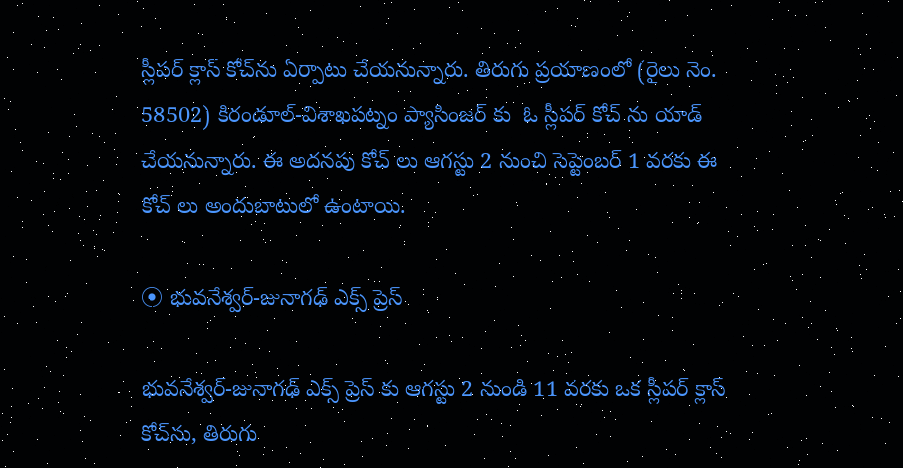స్లీపర్ క్లాస్ కోచ్‌ను ఏర్పాటు చేయనున్నారు. తిరుగు ప్రయాణంలో (రైలు నెం. 58502) కిరండూల్-విశాఖపట్నం ప్యాసింజర్‌ కు  ఓ స్లీపర్ కోచ్ ను యాడ్ చేయనున్నారు. ఈ అదనపు కోచ్ లు ఆగస్టు 2 నుంచి సెప్టెంబర్ 1 వరకు ఈ కోచ్ లు అందుబాటులో ఉంటాయి.

⦿ భువనేశ్వర్-జునాగఢ్ ఎక్స్‌ ప్రెస్‌

భువనేశ్వర్-జునాగఢ్ ఎక్స్‌ ప్రెస్‌ కు ఆగస్టు 2 నుండి 11 వరకు ఒక స్లీపర్ క్లాస్ కోచ్‌ను, తిరుగు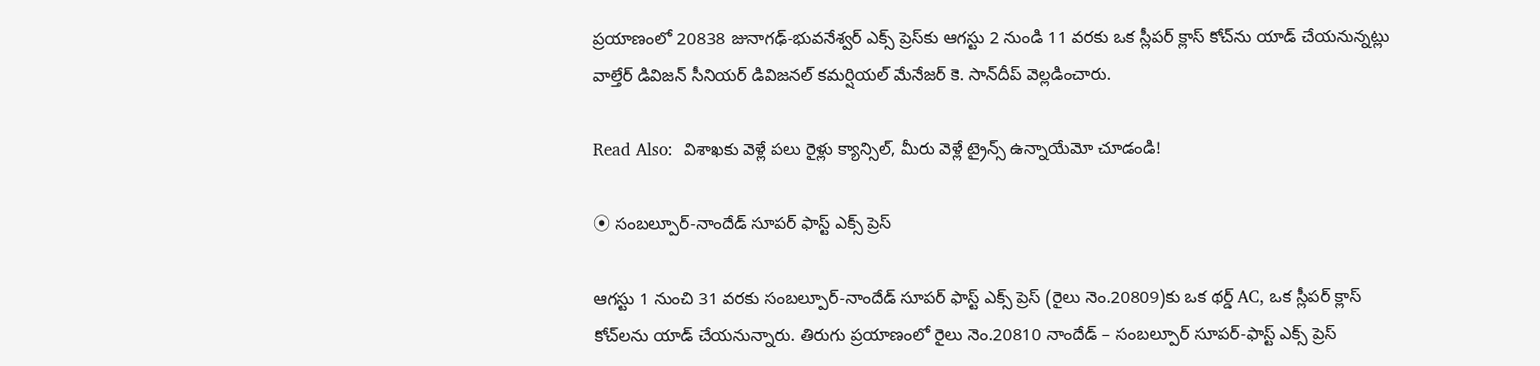ప్రయాణంలో 20838 జునాగఢ్-భువనేశ్వర్ ఎక్స్‌ ప్రెస్‌కు ఆగస్టు 2 నుండి 11 వరకు ఒక స్లీపర్ క్లాస్ కోచ్‌ను యాడ్ చేయనున్నట్లు వాల్తేర్ డివిజన్ సీనియర్ డివిజనల్ కమర్షియల్ మేనేజర్ కె. సాన్‌దీప్ వెల్లడించారు.

Read Also:  విశాఖకు వెళ్లే పలు రైళ్లు క్యాన్సిల్, మీరు వెళ్లే ట్రైన్స్ ఉన్నాయేమో చూడండి!

⦿ సంబల్పూర్-నాందేడ్ సూపర్ ఫాస్ట్ ఎక్స్‌ ప్రెస్‌

ఆగస్టు 1 నుంచి 31 వరకు సంబల్పూర్-నాందేడ్ సూపర్ ఫాస్ట్ ఎక్స్‌ ప్రెస్‌ (రైలు నెం.20809)కు ఒక థర్డ్ AC, ఒక స్లీపర్ క్లాస్ కోచ్‌లను యాడ్ చేయనున్నారు. తిరుగు ప్రయాణంలో రైలు నెం.20810 నాందేడ్ – సంబల్పూర్ సూపర్-ఫాస్ట్ ఎక్స్‌ ప్రెస్‌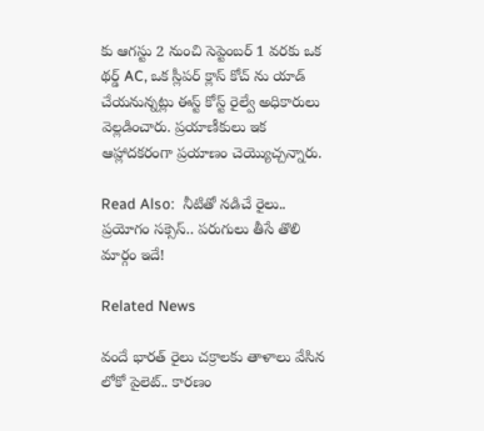కు ఆగస్టు 2 నుంచి సెప్టెంబర్ 1 వరకు ఒక థర్డ్ AC, ఒక స్లీపర్ క్లాస్ కోచ్‌ ను యాడ్ చేయనున్నట్లు ఈస్ట్ కోస్ట్ రైల్వే అధికారులు వెల్లడించారు. ప్రయాణీకులు ఇక ఆహ్లాదకరంగా ప్రయాణం చెయ్యొచ్చన్నారు.

Read Also:  నీటితో నడిచే రైలు.. ప్రయోగం సక్సెస్.. పరుగులు తీసే తొలి మార్గం ఇదే!

Related News

వందే భారత్ రైలు చక్రాలకు తాళాలు వేసిన లోకో పైలెట్.. కారణం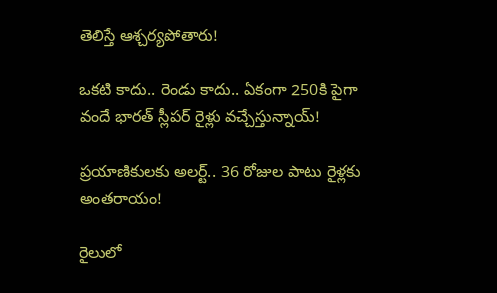తెలిస్తే ఆశ్చర్యపోతారు!

ఒకటి కాదు.. రెండు కాదు.. ఏకంగా 250కి పైగా వందే భారత్ స్లీపర్ రైళ్లు వచ్చేస్తున్నాయ్!

ప్రయాణికులకు అలర్ట్.. 36 రోజుల పాటు రైళ్లకు అంతరాయం!

రైలులో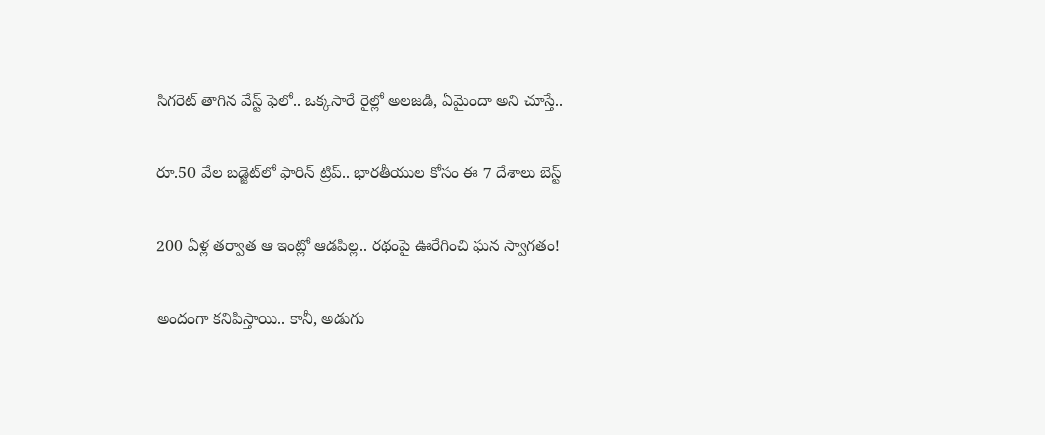సిగరెట్ తాగిన వేస్ట్ ఫెలో.. ఒక్కసారే రైల్లో అలజడి, ఏమైందా అని చూస్తే..

రూ.50 వేల బడ్జెట్‌లో ఫారిన్ ట్రిప్.. భారతీయుల కోసం ఈ 7 దేశాలు బెస్ట్

200 ఏళ్ల తర్వాత ఆ ఇంట్లో ఆడపిల్ల.. రథంపై ఊరేగించి ఘన స్వాగతం!

అందంగా కనిపిస్తాయి.. కానీ, అడుగు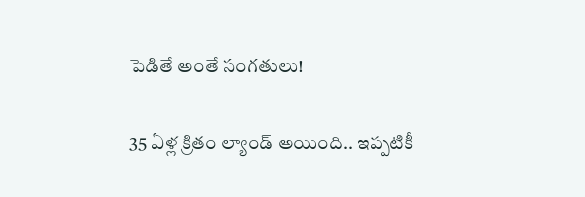పెడితే అంతే సంగతులు!

35 ఏళ్ల క్రితం ల్యాండ్ అయింది.. ఇప్పటికీ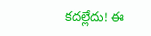కదల్లేదు! ఈ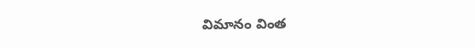విమానం వింత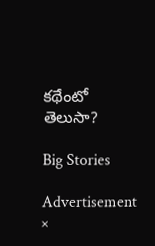కథేంటో తెలుసా?

Big Stories

Advertisement
×